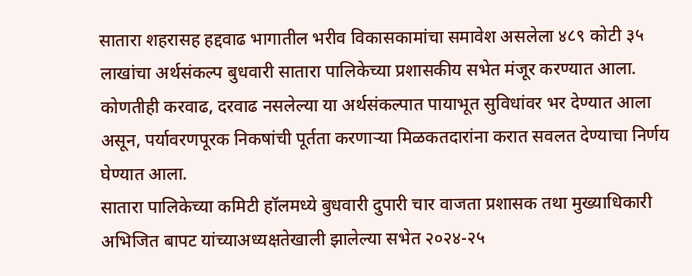सातारा शहरासह हद्दवाढ भागातील भरीव विकासकामांचा समावेश असलेला ४८९ कोटी ३५ लाखांचा अर्थसंकल्प बुधवारी सातारा पालिकेच्या प्रशासकीय सभेत मंजूर करण्यात आला. कोणतीही करवाढ, दरवाढ नसलेल्या या अर्थसंकल्पात पायाभूत सुविधांवर भर देण्यात आला असून, पर्यावरणपूरक निकषांची पूर्तता करणाऱ्या मिळकतदारांना करात सवलत देण्याचा निर्णय घेण्यात आला.
सातारा पालिकेच्या कमिटी हॉलमध्ये बुधवारी दुपारी चार वाजता प्रशासक तथा मुख्याधिकारी अभिजित बापट यांच्याअध्यक्षतेखाली झालेल्या सभेत २०२४-२५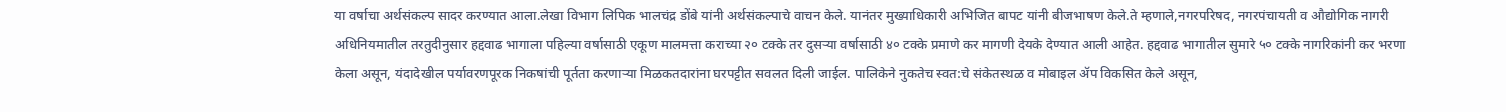या वर्षाचा अर्थसंकल्प सादर करण्यात आला.लेखा विभाग लिपिक भालचंद्र डोंबे यांनी अर्थसंकल्पाचे वाचन केले. यानंतर मुख्याधिकारी अभिजित बापट यांनी बीजभाषण केले.ते म्हणाले,नगरपरिषद, नगरपंचायती व औद्योगिक नागरी अधिनियमातील तरतुदीनुसार हद्दवाढ भागाला पहिल्या वर्षासाठी एकूण मालमत्ता कराच्या २० टक्के तर दुसऱ्या वर्षासाठी ४० टक्के प्रमाणे कर मागणी देयके देण्यात आली आहेत. हद्दवाढ भागातील सुमारे ५० टक्के नागरिकांनी कर भरणा केला असून, यंदादेखील पर्यावरणपूरक निकषांची पूर्तता करणाऱ्या मिळकतदारांना घरपट्टीत सवलत दिली जाईल. पालिकेने नुकतेच स्वत:चे संकेतस्थळ व मोबाइल ॲप विकसित केले असून,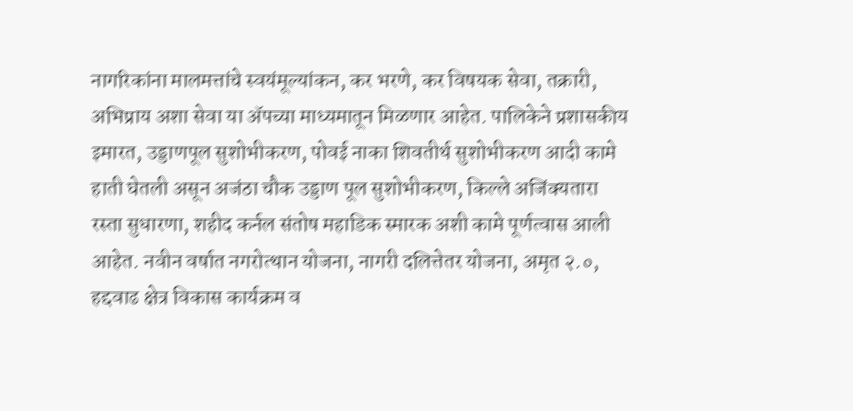नागरिकांना मालमत्तांचे स्वयंमूल्यांकन, कर भरणे, कर विषयक सेवा, तक्रारी, अभिप्राय अशा सेवा या ॲपच्या माध्यमातून मिळणार आहेत. पालिकेने प्रशासकीय इमारत, उड्डाणपूल सुशोभीकरण, पोवई नाका शिवतीर्थ सुशोभीकरण आदी कामे हाती घेतली असून अजंठा चौक उड्डाण पूल सुशोभीकरण, किल्ले अजिंक्यतारा रस्ता सुधारणा, शहीद कर्नल संतोष महाडिक स्मारक अशी कामे पूर्णत्वास आली आहेत. नवीन वर्षात नगरोत्थान योजना, नागरी दलित्तेतर योजना, अमृत २.०, हद्दवाढ क्षेत्र विकास कार्यक्रम व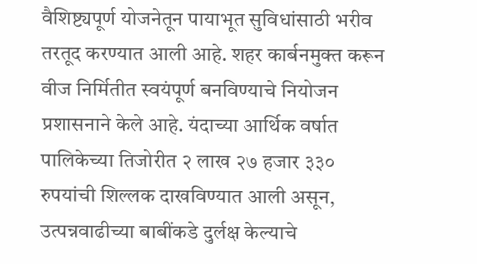वैशिष्ट्यपूर्ण योजनेतून पायाभूत सुविधांसाठी भरीव तरतूद करण्यात आली आहे. शहर कार्बनमुक्त करून वीज निर्मितीत स्वयंपूर्ण बनविण्याचे नियोजन प्रशासनाने केले आहे. यंदाच्या आर्थिक वर्षात पालिकेच्या तिजोरीत २ लाख २७ हजार ३३० रुपयांची शिल्लक दाखविण्यात आली असून, उत्पन्नवाढीच्या बाबींकडे दुर्लक्ष केल्याचे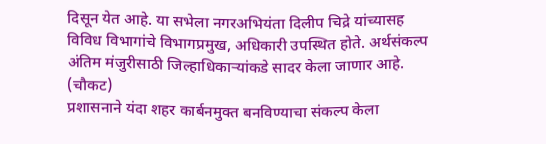दिसून येत आहे. या सभेला नगरअभियंता दिलीप चिद्रे यांच्यासह विविध विभागांचे विभागप्रमुख, अधिकारी उपस्थित होते. अर्थसंकल्प अंतिम मंजुरीसाठी जिल्हाधिकाऱ्यांकडे सादर केला जाणार आहे.
(चौकट)
प्रशासनाने यंदा शहर कार्बनमुक्त बनविण्याचा संकल्प केला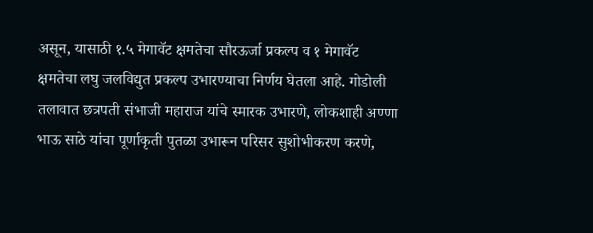असून, यासाठी १.५ मेगावॅट क्षमतेचा सौरऊर्जा प्रकल्प व १ मेगावॅट क्षमतेचा लघु जलविद्युत प्रकल्प उभारण्याचा निर्णय घेतला आहे. गोडोली तलावात छत्रपती संभाजी महाराज यांचे स्मारक उभारणे, लोकशाही अण्णा भाऊ साठे यांचा पूर्णाकृती पुतळा उभारून परिसर सुशोभीकरण करणे,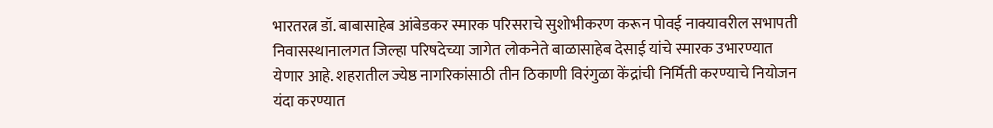भारतरत्न डॉ. बाबासाहेब आंबेडकर स्मारक परिसराचे सुशोभीकरण करून पोवई नाक्यावरील सभापती निवासस्थानालगत जिल्हा परिषदेच्या जागेत लोकनेते बाळासाहेब देसाई यांचे स्मारक उभारण्यात येणार आहे. शहरातील ज्येष्ठ नागरिकांसाठी तीन ठिकाणी विरंगुळा केंद्रांची निर्मिती करण्याचे नियोजन यंदा करण्यात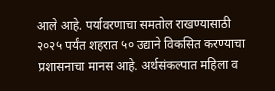आले आहे. पर्यावरणाचा समतोल राखण्यासाठी २०२५ पर्यंत शहरात ५० उद्याने विकसित करण्याचा प्रशासनाचा मानस आहे. अर्थसंकल्पात महिला व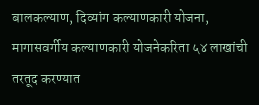बालकल्याण, दिव्यांग कल्याणकारी योजना, मागासवर्गीय कल्याणकारी योजनेकरिता ५४ लाखांची तरतूद करण्यात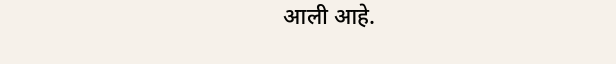आली आहे.